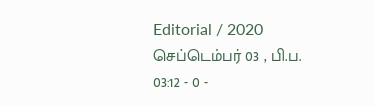Editorial / 2020 செப்டெம்பர் 03 , பி.ப. 03:12 - 0 -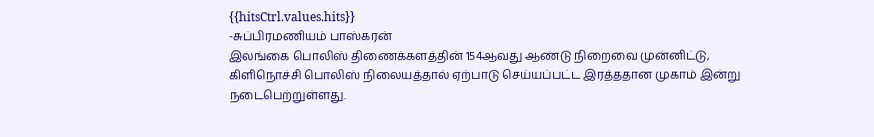{{hitsCtrl.values.hits}}
-சுப்பிரமணியம் பாஸ்கரன்
இலங்கை பொலிஸ் திணைக்களத்தின் 154ஆவது ஆண்டு நிறைவை முன்னிட்டு, கிளிநொச்சி பொலிஸ் நிலையத்தால் ஏற்பாடு செய்யப்பட்ட இரத்ததான முகாம் இன்று நடைபெற்றுள்ளது.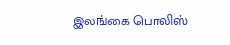இலங்கை பொலிஸ்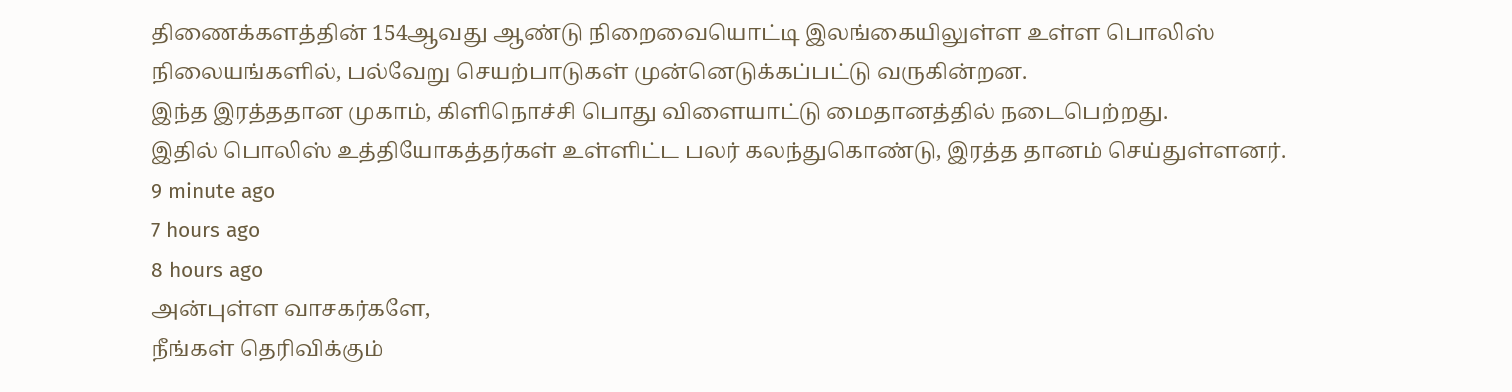திணைக்களத்தின் 154ஆவது ஆண்டு நிறைவையொட்டி இலங்கையிலுள்ள உள்ள பொலிஸ் நிலையங்களில், பல்வேறு செயற்பாடுகள் முன்னெடுக்கப்பட்டு வருகின்றன.
இந்த இரத்ததான முகாம், கிளிநொச்சி பொது விளையாட்டு மைதானத்தில் நடைபெற்றது.
இதில் பொலிஸ் உத்தியோகத்தர்கள் உள்ளிட்ட பலர் கலந்துகொண்டு, இரத்த தானம் செய்துள்ளனர்.
9 minute ago
7 hours ago
8 hours ago
அன்புள்ள வாசகர்களே,
நீங்கள் தெரிவிக்கும்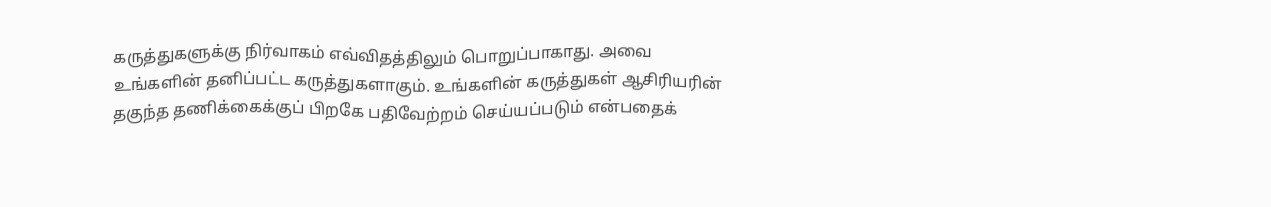கருத்துகளுக்கு நிர்வாகம் எவ்விதத்திலும் பொறுப்பாகாது. அவை உங்களின் தனிப்பட்ட கருத்துகளாகும். உங்களின் கருத்துகள் ஆசிரியரின் தகுந்த தணிக்கைக்குப் பிறகே பதிவேற்றம் செய்யப்படும் என்பதைக்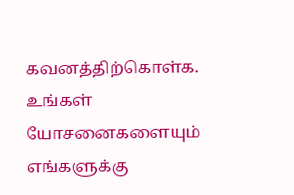கவனத்திற்கொள்க. உங்கள் யோசனைகளையும் எங்களுக்கு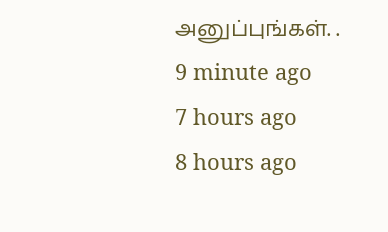அனுப்புங்கள். .
9 minute ago
7 hours ago
8 hours ago